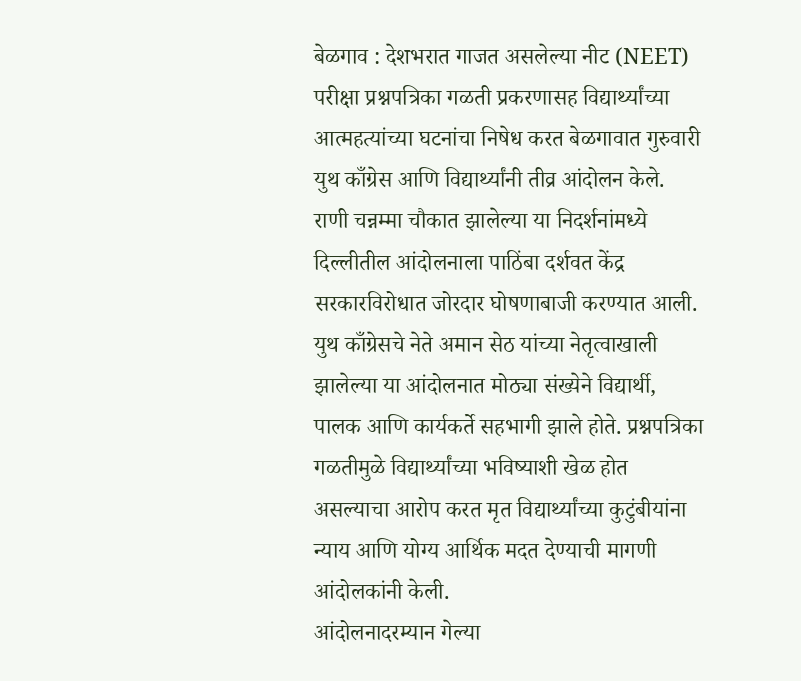बेळगाव : देशभरात गाजत असलेल्या नीट (NEET) परीक्षा प्रश्नपत्रिका गळती प्रकरणासह विद्यार्थ्यांच्या आत्महत्यांच्या घटनांचा निषेध करत बेळगावात गुरुवारी युथ काँग्रेस आणि विद्यार्थ्यांनी तीव्र आंदोलन केले. राणी चन्नम्मा चौकात झालेल्या या निदर्शनांमध्ये दिल्लीतील आंदोलनाला पाठिंबा दर्शवत केंद्र सरकारविरोधात जोरदार घोषणाबाजी करण्यात आली.
युथ काँग्रेसचे नेते अमान सेठ यांच्या नेतृत्वाखाली झालेल्या या आंदोलनात मोठ्या संख्येने विद्यार्थी, पालक आणि कार्यकर्ते सहभागी झाले होते. प्रश्नपत्रिका गळतीमुळे विद्यार्थ्यांच्या भविष्याशी खेळ होत असल्याचा आरोप करत मृत विद्यार्थ्यांच्या कुटुंबीयांना न्याय आणि योग्य आर्थिक मदत देण्याची मागणी आंदोलकांनी केली.
आंदोलनादरम्यान गेल्या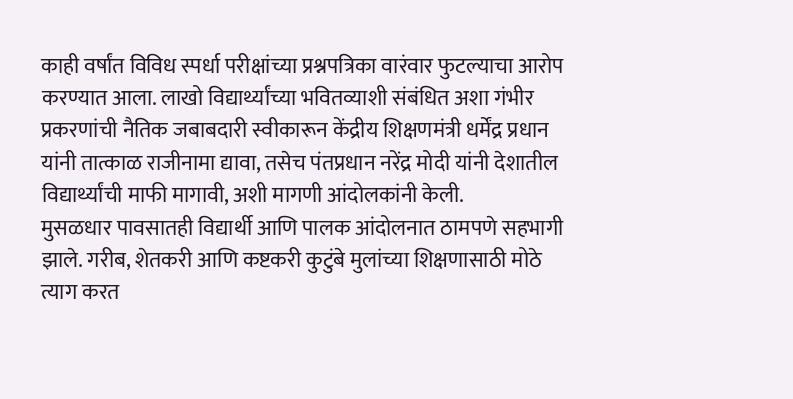काही वर्षांत विविध स्पर्धा परीक्षांच्या प्रश्नपत्रिका वारंवार फुटल्याचा आरोप करण्यात आला. लाखो विद्यार्थ्यांच्या भवितव्याशी संबंधित अशा गंभीर प्रकरणांची नैतिक जबाबदारी स्वीकारून केंद्रीय शिक्षणमंत्री धर्मेंद्र प्रधान यांनी तात्काळ राजीनामा द्यावा, तसेच पंतप्रधान नरेंद्र मोदी यांनी देशातील विद्यार्थ्यांची माफी मागावी, अशी मागणी आंदोलकांनी केली.
मुसळधार पावसातही विद्यार्थी आणि पालक आंदोलनात ठामपणे सहभागी झाले. गरीब, शेतकरी आणि कष्टकरी कुटुंबे मुलांच्या शिक्षणासाठी मोठे त्याग करत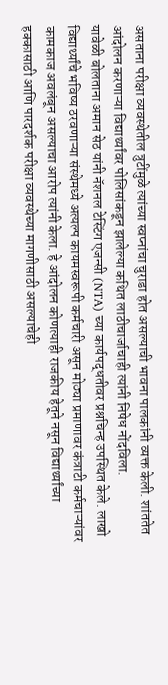असताना परीक्षा व्यवस्थेतील त्रुटींमुळे त्यांच्या स्वप्नांचा चुराडा होत असल्याची भावना पालकांनी व्यक्त केली. शांततेत आंदोलन करणाऱ्या विद्यार्थ्यांवर पोलिसांकडून झालेल्या कथित लाठीचार्जाचाही त्यांनी निषेध नोंदविला.
यावेळी बोलताना अमान सेठ यांनी नॅशनल टेस्टिंग एजन्सी (NTA) च्या कार्यपद्धतीवर प्रश्नचिन्ह उपस्थित केले. लाखो विद्यार्थ्यांचे भविष्य ठरवणाऱ्या संस्थेमध्ये अत्यल्प कायमस्वरूपी कर्मचारी असून मोठ्या प्रमाणावर कंत्राटी कर्मचाऱ्यांवर कामकाज अवलंबून असल्याचा आरोप त्यांनी केला. हे आंदोलन कोणत्याही राजकीय हेतूने नसून विद्यार्थ्यांच्या हक्कासाठी आणि पारदर्शक परीक्षा व्यवस्थेच्या मागणीसाठी असल्याचेही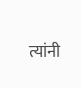त्यांनी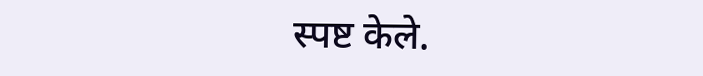स्पष्ट केले.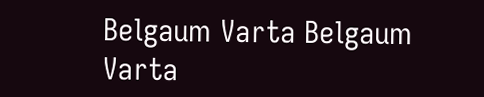Belgaum Varta Belgaum Varta